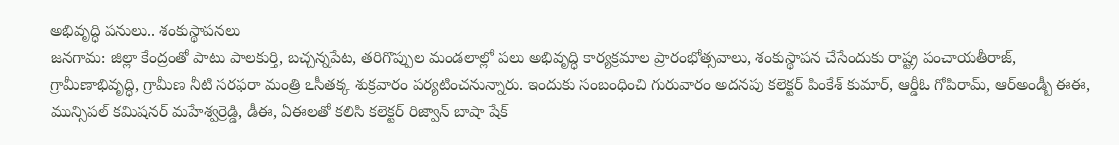అభివృద్ధి పనులు.. శంకుస్థాపనలు
జనగామ: జిల్లా కేంద్రంతో పాటు పాలకుర్తి, బచ్చన్నపేట, తరిగొప్పుల మండలాల్లో పలు అభివృద్ధి కార్యక్రమాల ప్రారంభోత్సవాలు, శంకుస్థాపన చేసేందుకు రాష్ట్ర పంచాయతీరాజ్, గ్రామీణాభివృద్ధి, గ్రామీణ నీటి సరఫరా మంత్రి ఽసీతక్క శుక్రవారం పర్యటించనున్నారు. ఇందుకు సంబంధించి గురువారం అదనపు కలెక్టర్ పింకేశ్ కుమార్, ఆర్డీఓ గోపిరామ్, ఆర్అండ్బీ ఈఈ, మున్సిపల్ కమిషనర్ మహేశ్వర్రెడ్డి, డీఈ, ఏఈలతో కలిసి కలెక్టర్ రిజ్వాన్ బాషా షేక్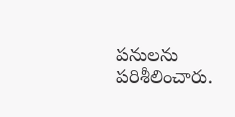పనులను పరిశీలించారు.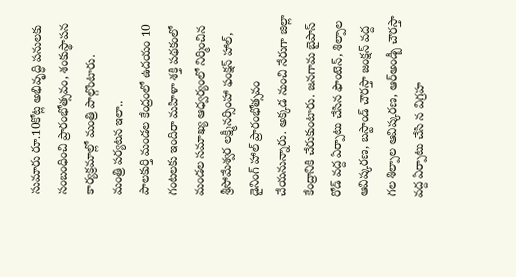సుమారు రూ.10కోట్ల అభివృద్ధి పనులకు సంబంధించి ప్రారంభోత్సవం, శంకుస్థాపన కార్యక్రమాల్లో మంత్రి పాల్గొంటారు.
మంత్రి పర్యటన ఇలా..
పాలకుర్తి మండల కేంద్రంలో ఉదయం 10 గంటలకు ఇందిరా మహిళా శక్తి పథకంలో మండల సమాఖ్య ఆధ్వర్యంలో నిర్మించిన శ్రీసోమేశ్వర లక్ష్మీనర్సింహా ఫంక్షన్ హాల్, డైనింగ్ హాల్ ప్రారంభోత్సవం చేయనున్నారు. అక్కడ నుంచి నేరుగా జిల్లా కేంద్రానికి చేరుకుంటారు. జనగామ బైపాస్ రోడ్ వద్ద ఏర్పాటు చేసిన ఫౌంటెన్, శిల్పాల ఆవిష్కరణ, బస్టాండ్ చౌరస్తా జంక్షన్ వద్ద గల శిల్పాల ఆవిష్కరణ, ఆర్అండ్బీ చౌరస్తా వద్ద ఏర్పాటు చేసి న విగ్రహ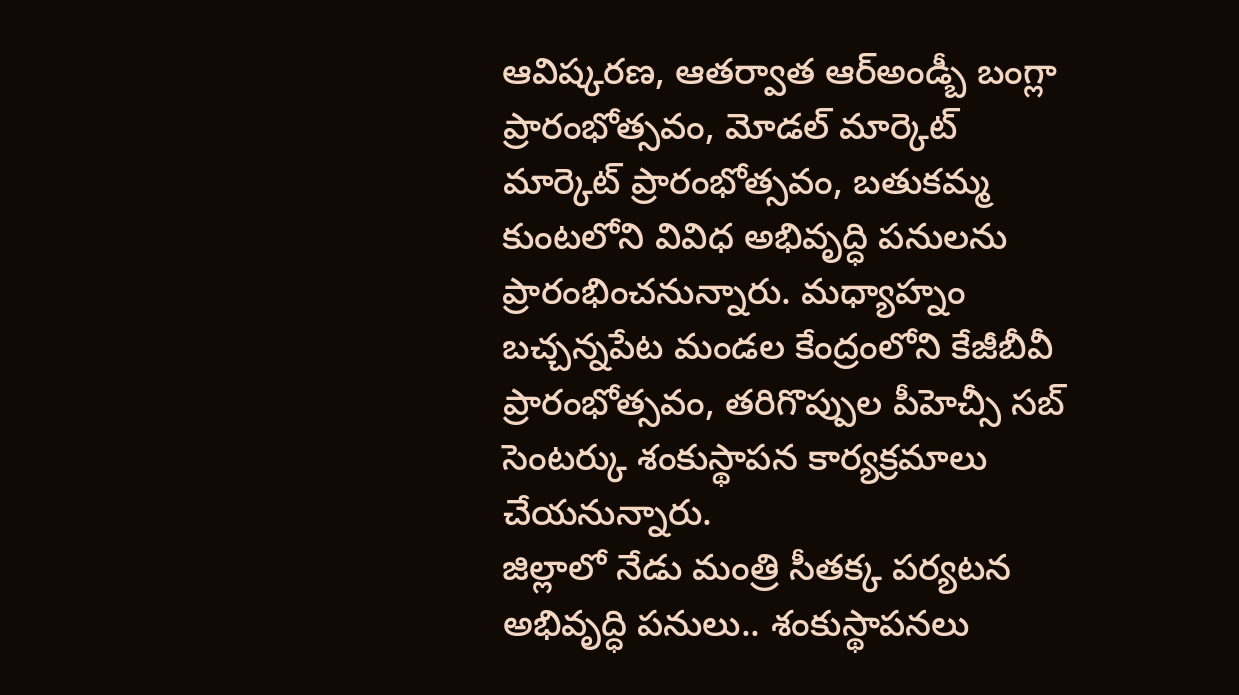ఆవిష్కరణ, ఆతర్వాత ఆర్అండ్బీ బంగ్లా ప్రారంభోత్సవం, మోడల్ మార్కెట్ మార్కెట్ ప్రారంభోత్సవం, బతుకమ్మ కుంటలోని వివిధ అభివృద్ధి పనులను ప్రారంభించనున్నారు. మధ్యాహ్నం బచ్చన్నపేట మండల కేంద్రంలోని కేజీబీవీ ప్రారంభోత్సవం, తరిగొప్పుల పీహెచ్సీ సబ్ సెంటర్కు శంకుస్థాపన కార్యక్రమాలు చేయనున్నారు.
జిల్లాలో నేడు మంత్రి సీతక్క పర్యటన
అభివృద్ధి పనులు.. శంకుస్థాపనలు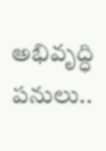అభివృద్ధి పనులు..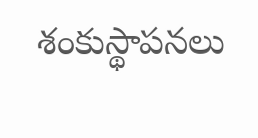శంకుస్థాపనలు